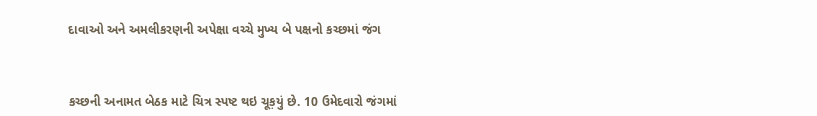દાવાઓ અને અમલીકરણની અપેક્ષા વચ્ચે મુખ્ય બે પક્ષનો કચ્છમાં જંગ



કચ્છની અનામત બેઠક માટે ચિત્ર સ્પષ્ટ થઇ ચૂક઼યું છે. 10 ઉમેદવારો જંગમાં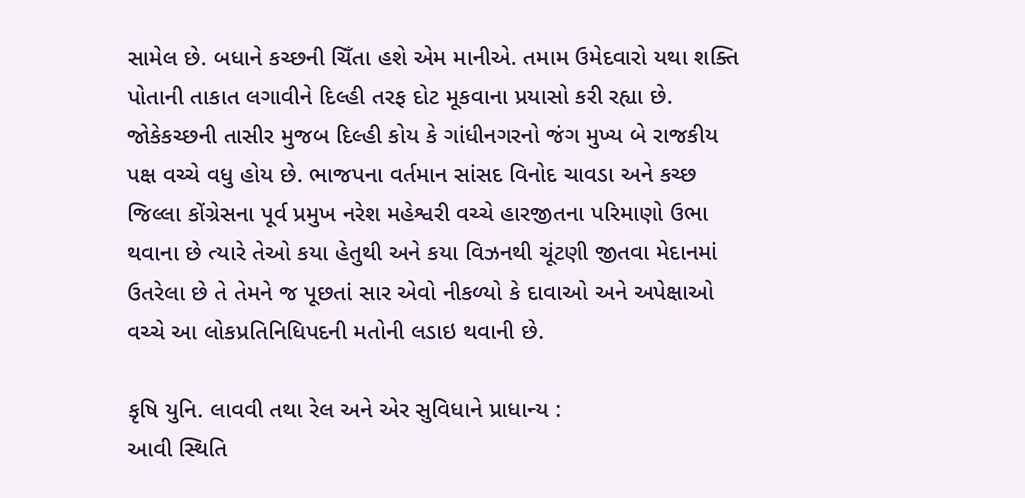સામેલ છે. બધાને કચ્છની ચિઁતા હશે એમ માનીએ. તમામ ઉમેદવારો યથા શક્તિ પોતાની તાકાત લગાવીને દિલ્હી તરફ દોટ મૂકવાના પ્રયાસો કરી રહ્યા છે. જોકેકચ્છની તાસીર મુજબ દિલ્હી કોય કે ગાંધીનગરનો જંગ મુખ્ય બે રાજકીય પક્ષ વચ્ચે વધુ હોય છે. ભાજપના વર્તમાન સાંસદ વિનોદ ચાવડા અને કચ્છ જિલ્લા કોંગ્રેસના પૂર્વ પ્રમુખ નરેશ મહેશ્વરી વચ્ચે હારજીતના પરિમાણો ઉભા થવાના છે ત્યારે તેઓ કયા હેતુથી અને કયા વિઝનથી ચૂંટણી જીતવા મેદાનમાં ઉતરેલા છે તે તેમને જ પૂછતાં સાર એવો નીકળ્યો કે દાવાઓ અને અપેક્ષાઓ વચ્ચે આ લોકપ્રતિનિધિપદની મતોની લડાઇ થવાની છે.

કૃષિ યુનિ. લાવવી તથા રેલ અને એર સુવિધાને પ્રાધાન્ય :
આવી સ્થિતિ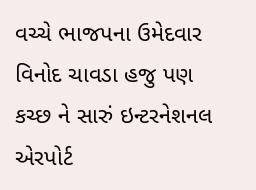વચ્ચે ભાજપના ઉમેદવાર વિનોદ ચાવડા હજુ પણ કચ્છ ને સારું ઇન્ટરનેશનલ એરપોર્ટ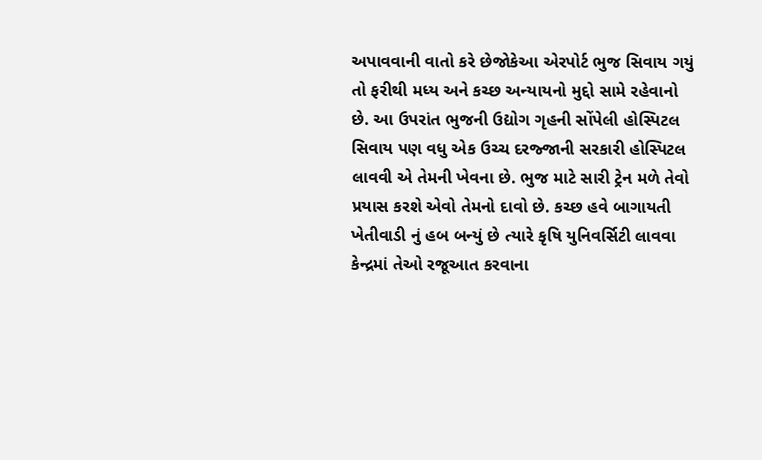અપાવવાની વાતો કરે છેજોકેઆ એરપોર્ટ ભુજ સિવાય ગયું તો ફરીથી મધ્ય અને કચ્છ અન્યાયનો મુદ્દો સામે રહેવાનો છે. આ ઉપરાંત ભુજની ઉદ્યોગ ગૃહની સોંપેલી હોસ્પિટલ સિવાય પણ વધુ એક ઉચ્ચ દરજ્જાની સરકારી હોસ્પિટલ લાવવી એ તેમની ખેવના છે. ભુજ માટે સારી ટ્રેન મળે તેવો પ્રયાસ કરશે એવો તેમનો દાવો છે. કચ્છ હવે બાગાયતી ખેતીવાડી નું હબ બન્યું છે ત્યારે કૃષિ યુનિવર્સિટી લાવવા કેન્દ્રમાં તેઓ રજૂઆત કરવાના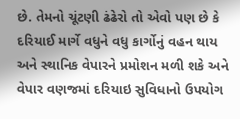છે. તેમનો ચૂંટણી ઢંઢેરો તો એવો પણ છે કે દરિયાઈ માર્ગે વધુને વધુ કાર્ગોનું વહન થાય અને સ્થાનિક વેપારને પ્રમોશન મળી શકે અને વેપાર વણજમાં દરિયાઇ સુવિધાનો ઉપયોગ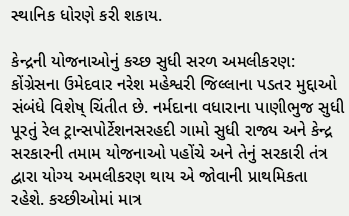સ્થાનિક ધોરણે કરી શકાય.

કેન્દ્રની યોજનાઓનું કચ્છ સુધી સરળ અમલીકરણ:
કોંગ્રેસના ઉમેદવાર નરેશ મહેશ્વરી જિલ્લાના પડતર મુદ્દાઓ સંબંધે વિશેષ્ ચિંતીત છે. નર્મદાના વધારાના પાણીભુજ સુધી પૂરતું રેલ ટ઼્રાન્સપોર્ટેશનસરહદી ગામો સુધી રાજ્ય અને કેન્દ્ર સરકારની તમામ યોજનાઓ પહોંચે અને તેનું સરકારી તંત્ર દ્વારા યોગ્ય અમલીકરણ થાય એ જોવાની પ્રાથમિકતા રહેશે. કચ્છીઓમાં માત્ર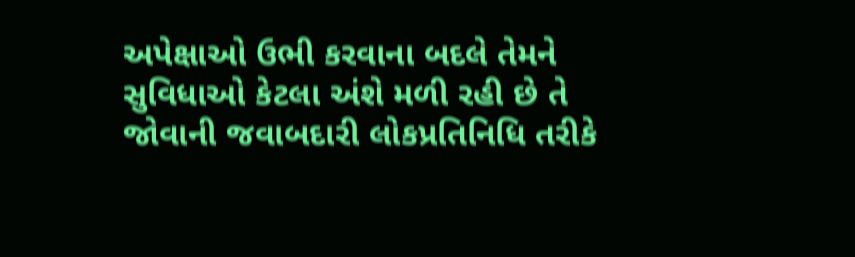અપેક્ષાઓ ઉભી કરવાના બદલે તેમને સુવિધાઓ કેટલા અંશે મળી રહી છે તે જોવાની જવાબદારી લોકપ્રતિનિધિ તરીકે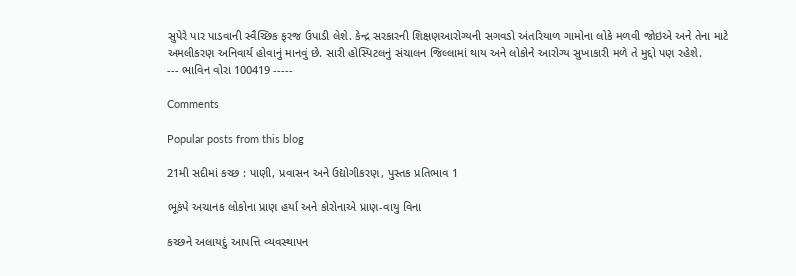સુપેરે પાર પાડવાની સ્વૈચ્છિક ફરજ ઉપાડી લેશે. કેન્દ્ર સરકારની શિક્ષણઆરોગ્યની સગવડો અંતરિયાળ ગામોના લોકે મળવી જોઇએ અને તેના માટે અમલીકરણ અનિવાર્ય હોવાનું માનવું છે. સારી હોસ્પિટલનું સંચાલન જિલ્લામાં થાય અને લોકોને આરોગ્ય સુખાકારી મળે તે મુદ્દો પણ રહેશે.
--- ભાવિન વોરા 100419 -----

Comments

Popular posts from this blog

21મી સદીમાં કચ્છ : પાણી, પ્રવાસન અને ઉદ્યોગીકરણ, પુસ્તક પ્રતિભાવ 1

ભૂકંપે અચાનક લોકોના પ્રાણ હર્યા અને કોરોનાએ પ્રાણ-વાયુ વિના

કચ્છને અલાયદું આપત્તિ વ્યવસ્થાપન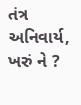તંત્ર અનિવાર્ય, ખરું ને ?